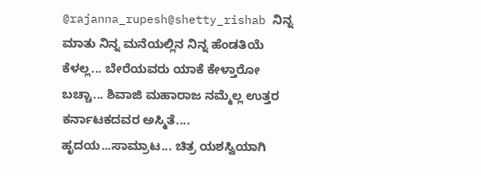@rajanna_rupesh@shetty_rishab ನಿನ್ನ ಮಾತು ನಿನ್ನ ಮನೆಯಲ್ಲಿನ ನಿನ್ನ ಹೆಂಡತಿಯೆ ಕೆಳಲ್ಲ... ಬೇರೆಯವರು ಯಾಕೆ ಕೇಳ್ತಾರೋ ಬಚ್ಚಾ... ಶಿವಾಜಿ ಮಹಾರಾಜ ನಮ್ಮೆಲ್ಲ ಉತ್ತರ ಕರ್ನಾಟಕದವರ ಅಸ್ಮಿತೆ.... ಹೃದಯ...ಸಾಮ್ರಾಟ... ಚಿತ್ರ ಯಶಸ್ವಿಯಾಗಿ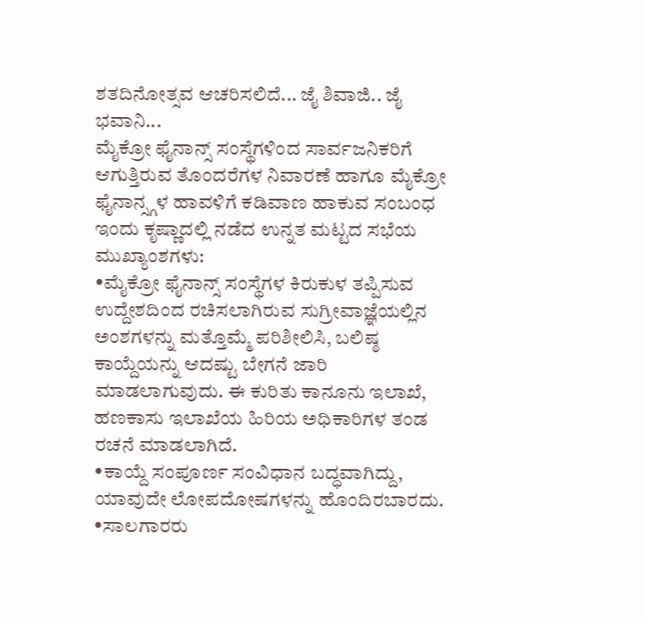ಶತದಿನೋತ್ಸವ ಆಚರಿಸಲಿದೆ... ಜೈ ಶಿವಾಜಿ.. ಜೈ ಭವಾನಿ...
ಮೈಕ್ರೋ ಫೈನಾನ್ಸ್ ಸಂಸ್ಥೆಗಳಿಂದ ಸಾರ್ವಜನಿಕರಿಗೆ ಆಗುತ್ತಿರುವ ತೊಂದರೆಗಳ ನಿವಾರಣೆ ಹಾಗೂ ಮೈಕ್ರೋ ಫೈನಾನ್ಸ್ಗಳ ಹಾವಳಿಗೆ ಕಡಿವಾಣ ಹಾಕುವ ಸಂಬಂಧ ಇಂದು ಕೃಷ್ಣಾದಲ್ಲಿ ನಡೆದ ಉನ್ನತ ಮಟ್ಟದ ಸಭೆಯ ಮುಖ್ಯಾಂಶಗಳು:
•ಮೈಕ್ರೋ ಫೈನಾನ್ಸ್ ಸಂಸ್ಥೆಗಳ ಕಿರುಕುಳ ತಪ್ಪಿಸುವ ಉದ್ದೇಶದಿಂದ ರಚಿಸಲಾಗಿರುವ ಸುಗ್ರೀವಾಜ್ಞೆಯಲ್ಲಿನ ಅಂಶಗಳನ್ನು ಮತ್ತೊಮ್ಮೆ ಪರಿಶೀಲಿಸಿ, ಬಲಿಷ್ಠ ಕಾಯ್ದೆಯನ್ನು ಆದಷ್ಟು ಬೇಗನೆ ಜಾರಿ ಮಾಡಲಾಗುವುದು. ಈ ಕುರಿತು ಕಾನೂನು ಇಲಾಖೆ, ಹಣಕಾಸು ಇಲಾಖೆಯ ಹಿರಿಯ ಅಧಿಕಾರಿಗಳ ತಂಡ ರಚನೆ ಮಾಡಲಾಗಿದೆ.
•ಕಾಯ್ದೆ ಸಂಪೂರ್ಣ ಸಂವಿಧಾನ ಬದ್ಧವಾಗಿದ್ದು, ಯಾವುದೇ ಲೋಪದೋಷಗಳನ್ನು ಹೊಂದಿರಬಾರದು.
•ಸಾಲಗಾರರು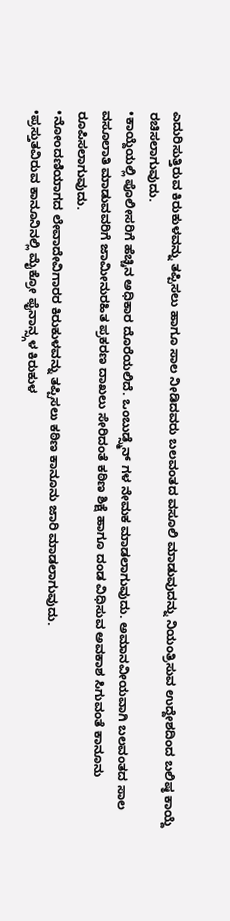ಎದುರಿಸುತ್ತಿರುವ ಕಿರುಕುಳವನ್ನು ತಪ್ಪಿಸಲು ಹಾಗೂ ಸಾಲ ನೀಡಿದವರು ಬಲವಂತದ ವಸೂಲಿ ಮಾಡುವುದನ್ನು ನಿಯಂತ್ರಿಸುವ ಉದ್ದೇಶದಿಂದ ಬಲಿಷ್ಠ ಕಾಯ್ದೆ ರಚಿಸಲಾಗುವುದು.
•ಕಾಯ್ದೆಯಲ್ಲಿ ಪೊಲೀಸರಿಗೆ ಹೆಚ್ಚಿನ ಅಧಿಕಾರ ದೊರೆಯಲಿದೆ. ಒಂಬುಡ್ಸ್ಮೆನ್ ಗಳ ನೇಮಕ ಮಾಡಲಾಗುವುದು. ಅಮಾನವೀಯವಾಗಿ ಬಲವಂತದ ಸಾಲ ವಸೂಲಾತಿ ಮಾಡುವವರಿಗೆ ಜಾಮೀನುರಹಿತ ಪ್ರಕರಣ ದಾಖಲು ಸೇರಿದಂತೆ ಕಠಿಣ ಶಿಕ್ಷೆ ಹಾಗೂ ದಂಡ ವಿಧಿಸುವ ಅವಕಾಶ ಸಿಗುವಂತೆ ಕಾನೂನು ರೂಪಿಸಲಾಗುವುದು.
•ನೋಂದಣಿಯಾಗದ ಲೇವಾದೇವಿಗಾರರ ಕಿರುಕುಳವನ್ನು ತಪ್ಪಿಸಲು ಕಠಿಣ ಕಾನೂನು ಜಾರಿ ಮಾಡಲಾಗುವುದು.
•ಪ್ರಸ್ತುತವಿರುವ ಕಾನೂನಿನಲ್ಲಿ ಮೈಕ್ರೋ ಫೈನಾನ್ಸ್ಗಳ ಕಿರುಕುಳ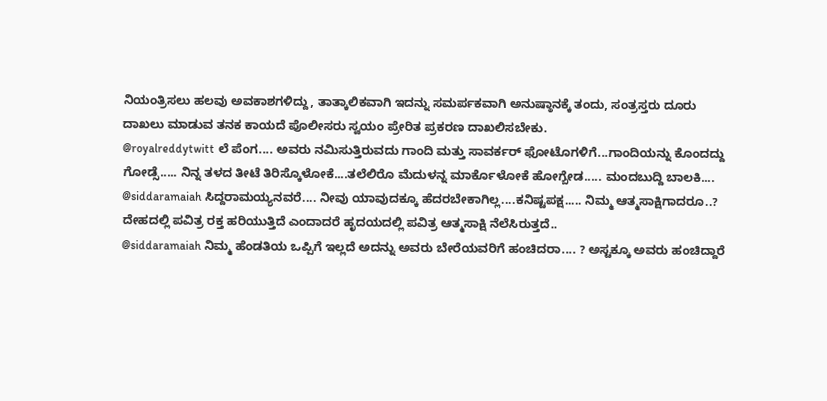ನಿಯಂತ್ರಿಸಲು ಹಲವು ಅವಕಾಶಗಳಿದ್ದು, ತಾತ್ಕಾಲಿಕವಾಗಿ ಇದನ್ನು ಸಮರ್ಪಕವಾಗಿ ಅನುಷ್ಠಾನಕ್ಕೆ ತಂದು, ಸಂತ್ರಸ್ತರು ದೂರು ದಾಖಲು ಮಾಡುವ ತನಕ ಕಾಯದೆ ಪೊಲೀಸರು ಸ್ವಯಂ ಪ್ರೇರಿತ ಪ್ರಕರಣ ದಾಖಲಿಸಬೇಕು.
@royalreddytwitt ಲೆ ಪೆಂಗ.... ಅವರು ನಮಿಸುತ್ತಿರುವದು ಗಾಂದಿ ಮತ್ತು ಸಾವರ್ಕರ್ ಫೋಟೊಗಳಿಗೆ...ಗಾಂದಿಯನ್ನು ಕೊಂದದ್ದು ಗೋಡ್ಸೆ..... ನಿನ್ನ ತಳದ ತೀಟೆ ತಿರಿಸ್ಕೊಳೋಕೆ....ತಲೆಲಿರೊ ಮೆದುಳನ್ನ ಮಾರ್ಕೊಳೋಕೆ ಹೋಗ್ಬೇಡ..... ಮಂದಬುದ್ದಿ ಬಾಲಕಿ....
@siddaramaiah ಸಿದ್ದರಾಮಯ್ಯನವರೆ.... ನೀವು ಯಾವುದಕ್ಕೂ ಹೆದರಬೇಕಾಗಿಲ್ಲ....ಕನಿಷ್ಟಪಕ್ಷ..... ನಿಮ್ಮ ಆತ್ಮಸಾಕ್ಷಿಗಾದರೂ..? ದೇಹದಲ್ಲಿ ಪವಿತ್ರ ರಕ್ತ ಹರಿಯುತ್ತಿದೆ ಎಂದಾದರೆ ಹೃದಯದಲ್ಲಿ ಪವಿತ್ರ ಆತ್ಮಸಾಕ್ಷಿ ನೆಲೆಸಿರುತ್ತದೆ..
@siddaramaiah ನಿಮ್ಮ ಹೆಂಡತಿಯ ಒಪ್ಪಿಗೆ ಇಲ್ಲದೆ ಅದನ್ನು ಅವರು ಬೇರೆಯವರಿಗೆ ಹಂಚಿದರಾ.... ? ಅಸ್ಟಕ್ಕೂ ಅವರು ಹಂಚಿದ್ದಾರೆ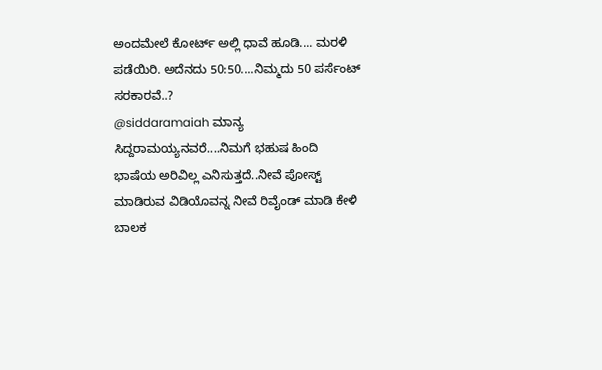ಅಂದಮೇಲೆ ಕೋರ್ಟ್ ಅಲ್ಲಿ ಧಾವೆ ಹೂಡಿ.... ಮರಳಿ ಪಡೆಯಿರಿ. ಅದೆನದು 50:50....ನಿಮ್ಮದು 50 ಪರ್ಸೆಂಟ್ ಸರಕಾರವೆ..?
@siddaramaiah ಮಾನ್ಯ ಸಿದ್ದರಾಮಯ್ಯನವರೆ....ನಿಮಗೆ ಭಹುಷ ಹಿಂದಿ ಭಾಷೆಯ ಅರಿವಿಲ್ಲ ಎನಿಸುತ್ತದೆ..ನೀವೆ ಪೋಸ್ಟ್ ಮಾಡಿರುವ ವಿಡಿಯೊವನ್ನ ನೀವೆ ರಿವೈಂಡ್ ಮಾಡಿ ಕೇಳಿ ಬಾಲಕ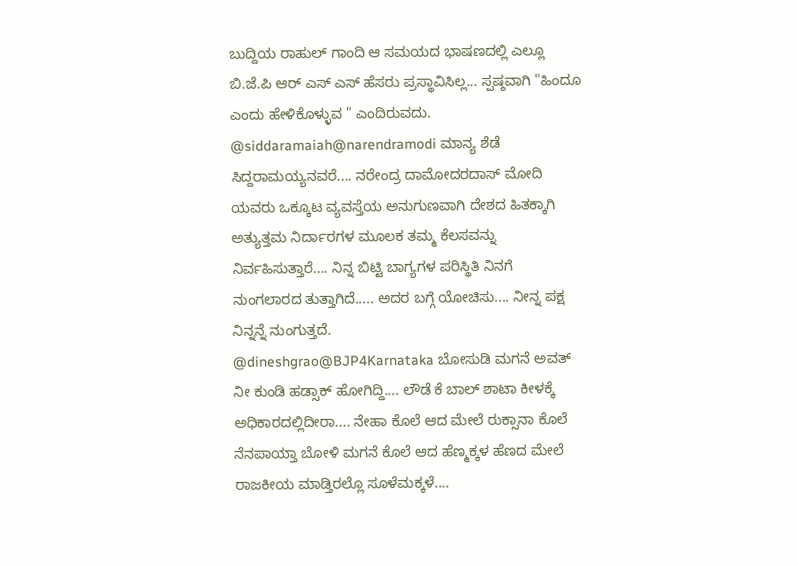ಬುದ್ದಿಯ ರಾಹುಲ್ ಗಾಂದಿ ಆ ಸಮಯದ ಭಾಷಣದಲ್ಲಿ ಎಲ್ಲೂ ಬಿ.ಜೆ.ಪಿ ಆರ್ ಎಸ್ ಎಸ್ ಹೆಸರು ಪ್ರಸ್ಥಾವಿಸಿಲ್ಲ... ಸ್ಪಷ್ಠವಾಗಿ "ಹಿಂದೂ ಎಂದು ಹೇಳಿಕೊಳ್ಳುವ " ಎಂದಿರುವದು.
@siddaramaiah@narendramodi ಮಾನ್ಯ ಶೆಡೆ ಸಿದ್ದರಾಮಯ್ಯನವರೆ.... ನರೇಂದ್ರ ದಾಮೋದರದಾಸ್ ಮೋದಿ ಯವರು ಒಕ್ಕೂಟ ವ್ಯವಸ್ತೆಯ ಅನುಗುಣವಾಗಿ ದೇಶದ ಹಿತಕ್ಕಾಗಿ ಅತ್ಯುತ್ತಮ ನಿರ್ದಾರಗಳ ಮೂಲಕ ತಮ್ಮ ಕೆಲಸವನ್ನು ನಿರ್ವಹಿಸುತ್ತಾರೆ.... ನಿನ್ನ ಬಿಟ್ಟಿ ಬಾಗ್ಯಗಳ ಪರಿಸ್ಥಿತಿ ನಿನಗೆ ನುಂಗಲಾರದ ತುತ್ತಾಗಿದೆ..... ಅದರ ಬಗ್ಗೆ ಯೋಚಿಸು.... ನೀನ್ನ ಪಕ್ಷ ನಿನ್ನನ್ನೆ ನುಂಗುತ್ತದೆ.
@dineshgrao@BJP4Karnataka ಬೋಸುಡಿ ಮಗನೆ ಅವತ್ ನೀ ಕುಂಡಿ ಹಡ್ಸಾಕ್ ಹೋಗಿದ್ದಿ.... ಲೌಡೆ ಕೆ ಬಾಲ್ ಶಾಟಾ ಕೀಳಕ್ಕೆ ಅಧಿಕಾರದಲ್ಲಿದೀರಾ.... ನೇಹಾ ಕೊಲೆ ಆದ ಮೇಲೆ ರುಕ್ಸಾನಾ ಕೊಲೆ ನೆನಪಾಯ್ತಾ ಬೋಳಿ ಮಗನೆ ಕೊಲೆ ಆದ ಹೆಣ್ಮಕ್ಕಳ ಹೆಣದ ಮೇಲೆ ರಾಜಕೀಯ ಮಾಡ್ತಿರಲ್ಲೊ ಸೂಳೆಮಕ್ಕಳೆ....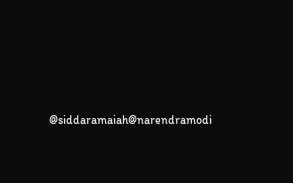@siddaramaiah@narendramodi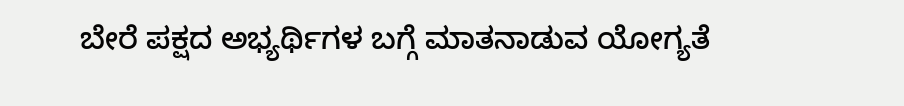ಬೇರೆ ಪಕ್ಷದ ಅಭ್ಯರ್ಥಿಗಳ ಬಗ್ಗೆ ಮಾತನಾಡುವ ಯೋಗ್ಯತೆ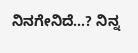ನಿನಗೇನಿದೆ...? ನಿನ್ನ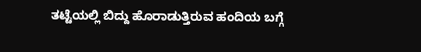ತಟ್ಟೆಯಲ್ಲಿ ಬಿದ್ದು ಹೊರಾಡುತ್ತಿರುವ ಹಂದಿಯ ಬಗ್ಗೆ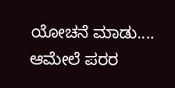ಯೋಚನೆ ಮಾಡು.... ಆಮೇಲೆ ಪರರ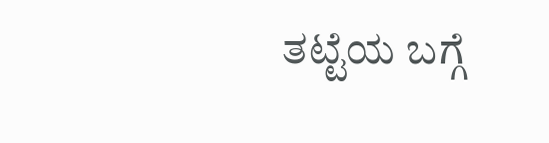ತಟ್ಟೆಯ ಬಗ್ಗೆ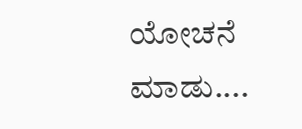ಯೋಚನೆ ಮಾಡು....